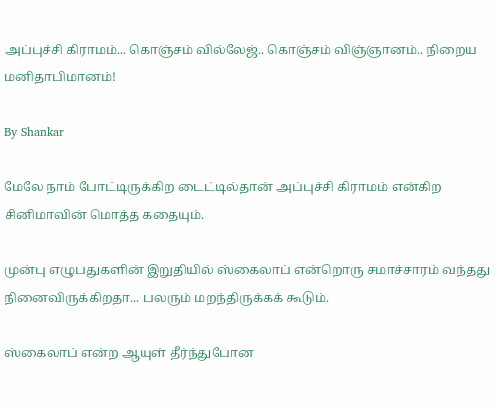அப்புச்சி கிராமம்... கொஞ்சம் வில்லேஜ்.. கொஞ்சம் விஞ்ஞானம்.. நிறைய மனிதாபிமானம்!

By Shankar

மேலே நாம் போட்டிருக்கிற டைட்டில்தான் அப்புச்சி கிராமம் என்கிற சினிமாவின் மொத்த கதையும்.

முன்பு எழுபதுகளின் இறுதியில் ஸ்கைலாப் என்றொரு சமாச்சாரம் வந்தது நினைவிருக்கிறதா... பலரும் மறந்திருக்கக் கூடும்.

ஸ்கைலாப் என்ற ஆயுள் தீர்ந்துபோன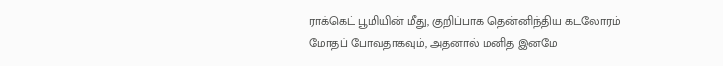ராக்கெட் பூமியின் மீது, குறிப்பாக தென்னிந்திய கடலோரம் மோதப் போவதாகவும், அதனால் மனித இனமே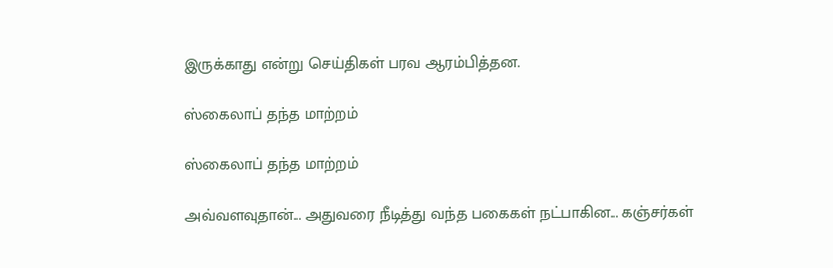இருக்காது என்று செய்திகள் பரவ ஆரம்பித்தன.

ஸ்கைலாப் தந்த மாற்றம்

ஸ்கைலாப் தந்த மாற்றம்

அவ்வளவுதான்... அதுவரை நீடித்து வந்த பகைகள் நட்பாகின... கஞ்சர்கள்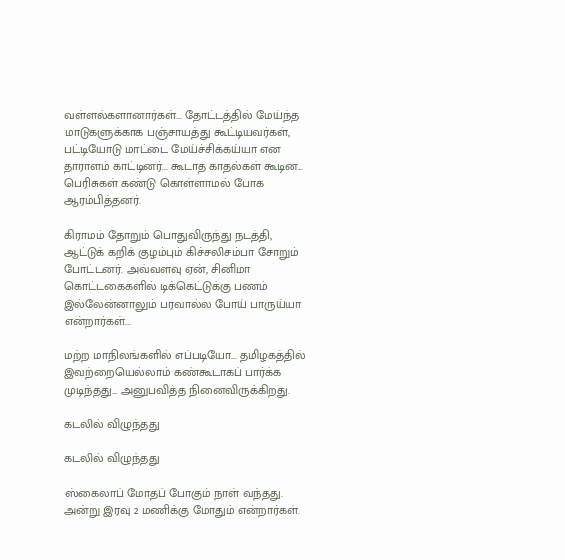வள்ளல்களானார்கள்... தோட்டத்தில் மேய்ந்த மாடுகளுக்காக பஞ்சாயத்து கூட்டியவர்கள், பட்டியோடு மாட்டை மேய்ச்சிக்கய்யா என தாராளம் காட்டினர்... கூடாத காதல்கள் கூடின... பெரிசுகள் கண்டு கொள்ளாமல் போக ஆரம்பித்தனர்.

கிராமம் தோறும் பொதுவிருந்து நடத்தி, ஆட்டுக் கறிக் குழம்பும் கிச்சலிசம்பா சோறும் போட்டனர். அவ்வளவு ஏன், சினிமா கொட்டகைகளில் டிக்கெட்டுக்கு பணம் இல்லேன்னாலும் பரவால்ல போய் பாருய்யா என்றார்கள்...

மற்ற மாநிலங்களில் எப்படியோ... தமிழகத்தில் இவற்றையெல்லாம் கண்கூடாகப் பார்க்க முடிந்தது... அனுபவித்த நினைவிருக்கிறது.

கடலில் விழுந்தது

கடலில் விழுந்தது

ஸ்கைலாப் மோதப் போகும் நாள் வந்தது. அன்று இரவு 2 மணிக்கு மோதும் என்றார்கள்.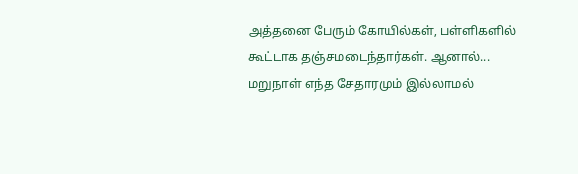அத்தனை பேரும் கோயில்கள், பள்ளிகளில் கூட்டாக தஞ்சமடைந்தார்கள். ஆனால்... மறுநாள் எந்த சேதாரமும் இல்லாமல்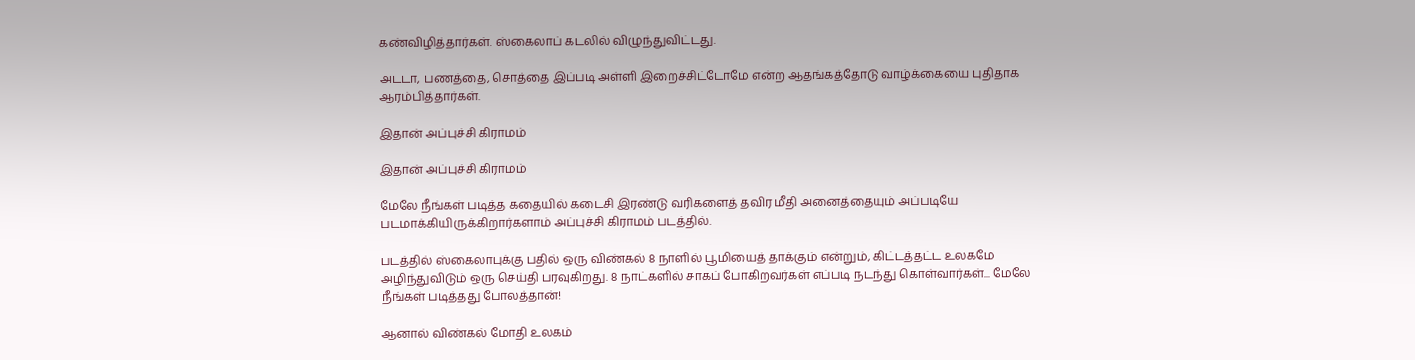கண்விழித்தார்கள். ஸ்கைலாப் கடலில் விழுந்துவிட்டது.

அடடா, பணத்தை, சொத்தை இப்படி அள்ளி இறைச்சிட்டோமே என்ற ஆதங்கத்தோடு வாழ்க்கையை புதிதாக ஆரம்பித்தார்கள்.

இதான் அப்புச்சி கிராமம்

இதான் அப்புச்சி கிராமம்

மேலே நீங்கள் படித்த கதையில் கடைசி இரண்டு வரிகளைத் தவிர மீதி அனைத்தையும் அப்படியே படமாக்கியிருக்கிறார்களாம் அப்புச்சி கிராமம் படத்தில்.

படத்தில் ஸ்கைலாபுக்கு பதில் ஒரு விண்கல் 8 நாளில் பூமியைத் தாக்கும் என்றும், கிட்டத்தட்ட உலகமே அழிந்துவிடும் ஒரு செய்தி பரவுகிறது. 8 நாட்களில் சாகப் போகிறவர்கள் எப்படி நடந்து கொள்வார்கள்... மேலே நீங்கள் படித்தது போலத்தான்!

ஆனால் விண்கல் மோதி உலகம்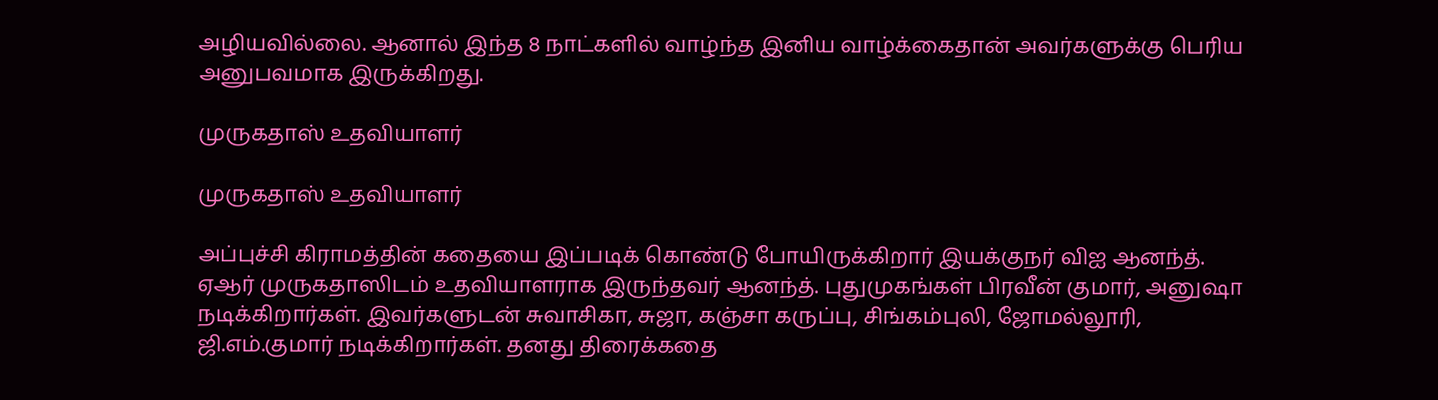அழியவில்லை. ஆனால் இந்த 8 நாட்களில் வாழ்ந்த இனிய வாழ்க்கைதான் அவர்களுக்கு பெரிய அனுபவமாக இருக்கிறது.

முருகதாஸ் உதவியாளர்

முருகதாஸ் உதவியாளர்

அப்புச்சி கிராமத்தின் கதையை இப்படிக் கொண்டு போயிருக்கிறார் இயக்குநர் விஐ ஆனந்த். ஏஆர் முருகதாஸிடம் உதவியாளராக இருந்தவர் ஆனந்த். புதுமுகங்கள் பிரவீன் குமார், அனுஷா நடிக்கிறார்கள். இவர்களுடன் சுவாசிகா, சுஜா, கஞ்சா கருப்பு, சிங்கம்புலி, ஜோமல்லூரி, ஜி.எம்.குமார் நடிக்கிறார்கள். தனது திரைக்கதை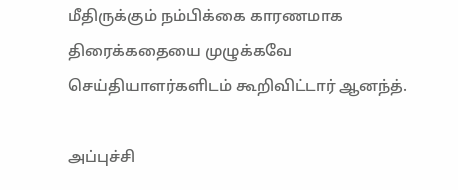மீதிருக்கும் நம்பிக்கை காரணமாக திரைக்கதையை முழுக்கவே செய்தியாளர்களிடம் கூறிவிட்டார் ஆனந்த்.

அப்புச்சி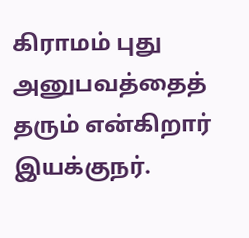கிராமம் புது அனுபவத்தைத் தரும் என்கிறார் இயக்குநர்.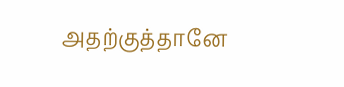அதற்குத்தானே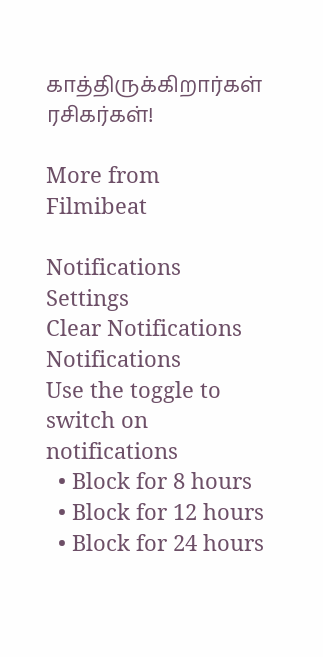காத்திருக்கிறார்கள் ரசிகர்கள்!

More from Filmibeat

Notifications
Settings
Clear Notifications
Notifications
Use the toggle to switch on notifications
  • Block for 8 hours
  • Block for 12 hours
  • Block for 24 hours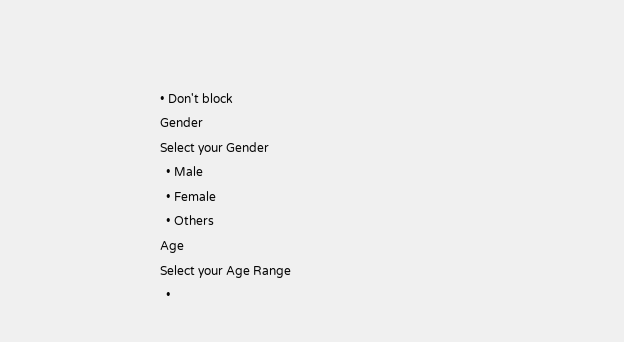• Don't block
Gender
Select your Gender
  • Male
  • Female
  • Others
Age
Select your Age Range
  •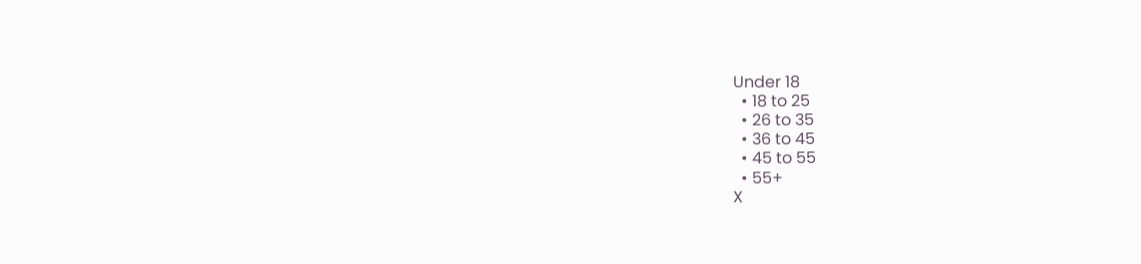Under 18
  • 18 to 25
  • 26 to 35
  • 36 to 45
  • 45 to 55
  • 55+
X